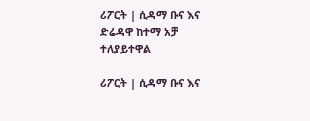ሪፖርት | ሲዳማ ቡና እና ድሬዳዋ ከተማ አቻ ተለያይተዋል

ሪፖርት | ሲዳማ ቡና እና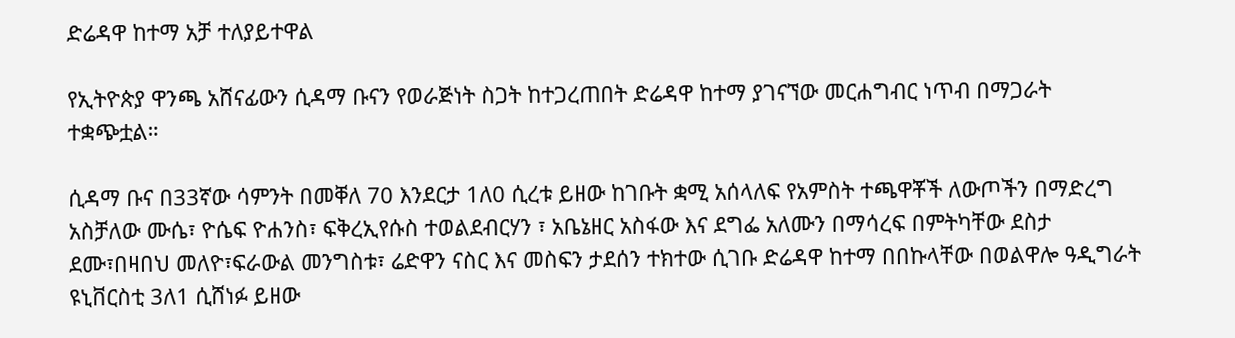ድሬዳዋ ከተማ አቻ ተለያይተዋል

የኢትዮጵያ ዋንጫ አሸናፊውን ሲዳማ ቡናን የወራጅነት ስጋት ከተጋረጠበት ድሬዳዋ ከተማ ያገናኘው መርሐግብር ነጥብ በማጋራት ተቋጭቷል።

ሲዳማ ቡና በ33ኛው ሳምንት በመቐለ 70 እንደርታ 1ለ0 ሲረቱ ይዘው ከገቡት ቋሚ አሰላለፍ የአምስት ተጫዋቾች ለውጦችን በማድረግ አስቻለው ሙሴ፣ ዮሴፍ ዮሐንስ፣ ፍቅረኢየሱስ ተወልደብርሃን ፣ አቤኔዘር አስፋው እና ደግፌ አለሙን በማሳረፍ በምትካቸው ደስታ ደሙ፣በዛበህ መለዮ፣ፍራውል መንግስቱ፣ ሬድዋን ናስር እና መስፍን ታደሰን ተክተው ሲገቡ ድሬዳዋ ከተማ በበኩላቸው በወልዋሎ ዓዲግራት ዩኒቨርስቲ 3ለ1 ሲሸነፉ ይዘው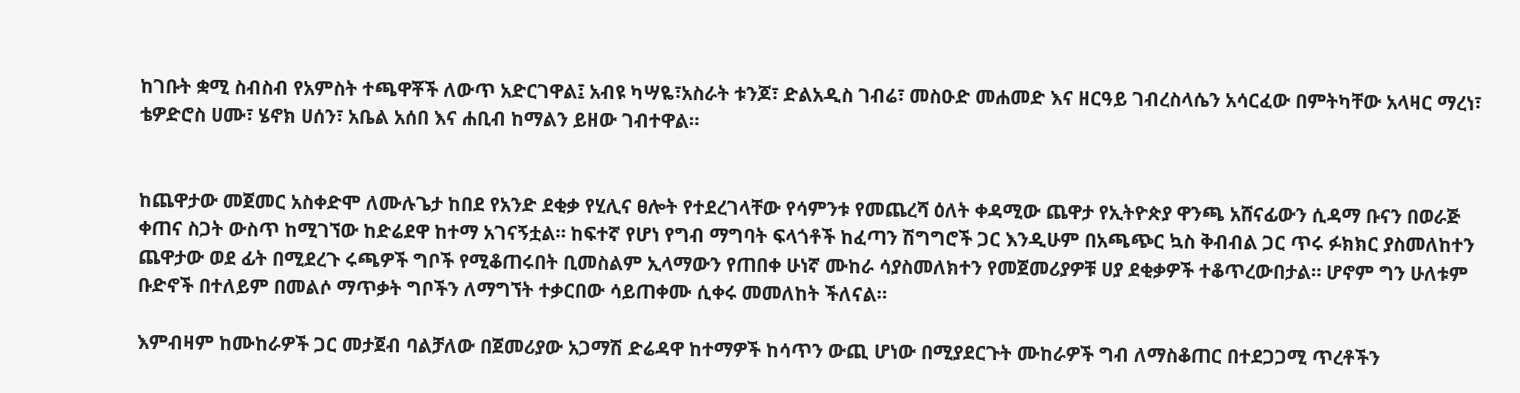ከገቡት ቋሚ ስብስብ የአምስት ተጫዋቾች ለውጥ አድርገዋል፤ አብዩ ካሣዬ፣አስራት ቱንጆ፣ ድልአዲስ ገብሬ፣ መስዑድ መሐመድ እና ዘርዓይ ገብረስላሴን አሳርፈው በምትካቸው አላዛር ማረነ፣ ቴዎድሮስ ሀሙ፣ ሄኖክ ሀሰን፣ አቤል አሰበ እና ሐቢብ ከማልን ይዘው ገብተዋል።


ከጨዋታው መጀመር አስቀድሞ ለሙሉጌታ ከበደ የአንድ ደቂቃ የሂሊና ፀሎት የተደረገላቸው የሳምንቱ የመጨረሻ ዕለት ቀዳሚው ጨዋታ የኢትዮጵያ ዋንጫ አሸናፊውን ሲዳማ ቡናን በወራጅ ቀጠና ስጋት ውስጥ ከሚገኘው ከድሬደዋ ከተማ አገናኝቷል። ከፍተኛ የሆነ የግብ ማግባት ፍላጎቶች ከፈጣን ሽግግሮች ጋር እንዲሁም በአጫጭር ኳስ ቅብብል ጋር ጥሩ ፉክክር ያስመለከተን ጨዋታው ወደ ፊት በሚደረጉ ሩጫዎች ግቦች የሚቆጠሩበት ቢመስልም ኢላማውን የጠበቀ ሁነኛ ሙከራ ሳያስመለክተን የመጀመሪያዎቹ ሀያ ደቂቃዎች ተቆጥረውበታል። ሆኖም ግን ሁለቱም ቡድኖች በተለይም በመልሶ ማጥቃት ግቦችን ለማግኘት ተቃርበው ሳይጠቀሙ ሲቀሩ መመለከት ችለናል።

እምብዛም ከሙከራዎች ጋር መታጀብ ባልቻለው በጀመሪያው አጋማሽ ድሬዳዋ ከተማዎች ከሳጥን ውጪ ሆነው በሚያደርጉት ሙከራዎች ግብ ለማስቆጠር በተደጋጋሚ ጥረቶችን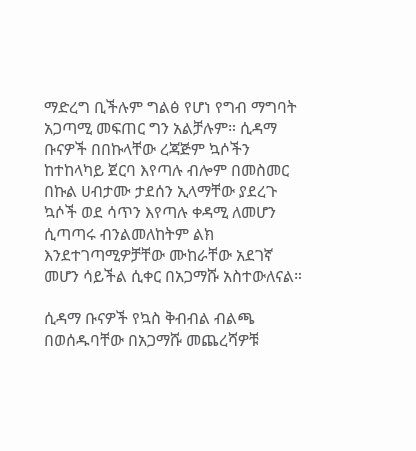ማድረግ ቢችሉም ግልፅ የሆነ የግብ ማግባት አጋጣሚ መፍጠር ግን አልቻሉም። ሲዳማ ቡናዎች በበኩላቸው ረጃጅም ኳሶችን ከተከላካይ ጀርባ እየጣሉ ብሎም በመስመር በኩል ሀብታሙ ታደሰን ኢላማቸው ያደረጉ ኳሶች ወደ ሳጥን እየጣሉ ቀዳሚ ለመሆን ሲጣጣሩ ብንልመለከትም ልክ እንደተገጣሚዎቻቸው ሙከራቸው አደገኛ መሆን ሳይችል ሲቀር በአጋማሹ አስተውለናል።

ሲዳማ ቡናዎች የኳስ ቅብብል ብልጫ በወሰዱባቸው በአጋማሹ መጨረሻዎቹ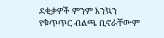ደቂቃዎች ምንም እንኳን የቁጥጥር ብልጫ ቢኖራቸውም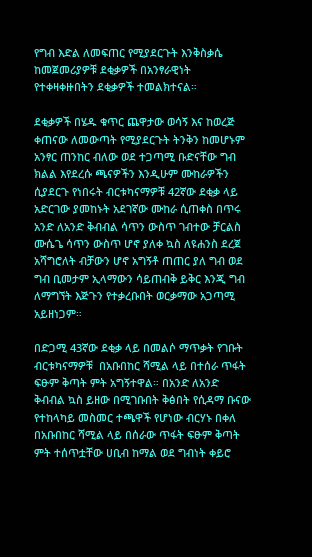የግብ እድል ለመፍጠር የሚያደርጉት እንቅስቃሴ ከመጀመሪያዎቹ ደቂቃዎች በአንፃራዊነት የተቀዛቀዙበትን ደቂቃዎች ተመልክተናል።

ደቂቃዎች በሄዱ ቁጥር ጨዋታው ወሳኝ እና ከወረጅ ቀጠናው ለመውጣት የሚያደርጉት ትንቅን ከመሆኑም አንፃር ጠንከር ብለው ወደ ተጋጣሚ ቡድናቸው ግብ ክልል እየደረሱ ጫናዎችን እንዲሁም ሙከራዎችን ሲያደርጉ የነበሩት ብርቱካናማዎቹ 42ኛው ደቂቃ ላይ አድርገው ያመከኑት አደገኛው ሙከራ ሲጠቀስ በጥሩ አንድ ለአንድ ቅብብል ሳጥን ውስጥ ገብተው ቻርልስ ሙሴጌ ሳጥን ውስጥ ሆኖ ያለቀ ኳስ ለዩሐንስ ደረጀ አሻግሮለት ብቻውን ሆኖ አግኝቶ ጠጠር ያለ ግብ ወደ ግብ ቢመታም ኢላማውን ሳይጠብቅ ይቅር እንጂ ግብ ለማግኘት እጅጉን የተቃረቡበት ወርቃማው አጋጣሚ አይዘነጋም።

በድጋሚ 43ኛው ደቂቃ ላይ በመልሶ ማጥቃት የገቡት ብርቱካናማዎቹ  በአቡበከር ሻሚል ላይ በተሰራ ጥፋት ፍፁም ቅጣት ምት አግኝተዋል። በአንድ ለአንድ ቅብብል ኳስ ይዘው በሚገቡበት ቅፅበት የሲዳማ ቡናው የተከላካይ መስመር ተጫዋች የሆነው ብርሃኑ በቀለ በአቡበከር ሻሚል ላይ በሰራው ጥፋት ፍፁም ቅጣት ምት ተሰጥቷቸው ሀቢብ ከማል ወደ ግብነት ቀይሮ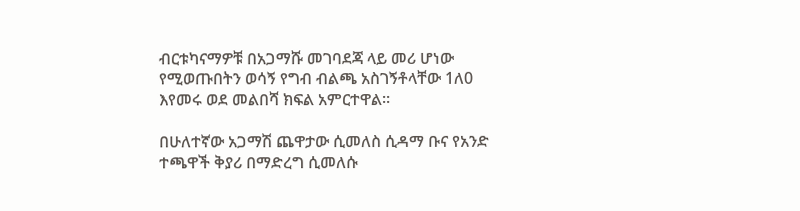ብርቱካናማዎቹ በአጋማሹ መገባደጃ ላይ መሪ ሆነው የሚወጡበትን ወሳኝ የግብ ብልጫ አስገኝቶላቸው 1ለ0 እየመሩ ወደ መልበሻ ክፍል አምርተዋል።

በሁለተኛው አጋማሽ ጨዋታው ሲመለስ ሲዳማ ቡና የአንድ ተጫዋች ቅያሪ በማድረግ ሲመለሱ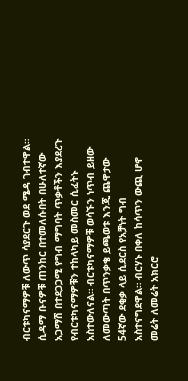ብርቱካናማዎቹ ለውጥ ሳያደርጉ ወደ ሜዳ ገብተዋል። ሲዳማ ቡናዎቹ ጠንከር በተመለሱበት በሁለተኛው አጋማሽ በተደጋጋሚ የግብ ማግባት ጥቃቶችን እያደረጉ የብርቱካናማዎቹን ተከላካይ መስመር ሲፈትኑ አስተውለናል። ብርቱካናማዎቹ ወሳኙን ነጥብ ይዘው ለመውጣት በጥንቃቄ ይጫወቱ እንጂ ጨዋታው 54ኛው ደቂቃ ላይ ሲደርስ የአቻነት ግብ አስተናግደዋል። ብርሃኑ በቀለ ከሳጥን ውጪ ሆኖ መሬት ለመሬት አክርሮ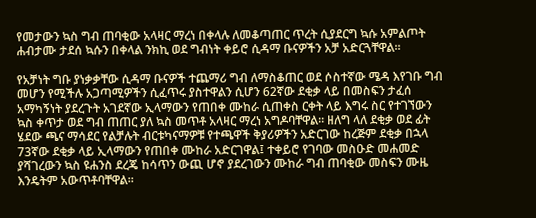የመታውን ኳስ ግብ ጠባቂው አላዛር ማረነ በቀላሉ ለመቆጣጠር ጥረት ሲያደርግ ኳሱ አምልጦት ሐብታሙ ታደሰ ኳሱን በቀላል ንክኪ ወደ ግብነት ቀይሮ ሲዳማ ቡናዎችን አቻ አድርጓቸዋል።

የአቻነት ግቡ ያነቃቃቸው ሲዳማ ቡናዎች ተጨማሪ ግብ ለማስቆጠር ወደ ሶስተኛው ሜዳ እየገቡ ግብ መሆን የሚችሉ አጋጣሚዎችን ሲፈጥሩ ያስተዋልን ሲሆን 62ኛው ደቂቃ ላይ በመስፍን ታፈሰ አማካኝነት ያደረጉት አገደኛው ኢላማውን የጠበቀ ሙከራ ሲጠቀስ ርቀት ላይ እግሩ ስር የተገኘውን ኳስ ቀጥታ ወደ ግብ ጠጠር ያለ ኳስ መጥቶ አላዛር ማረነ አግዶባቸዋል። ዘለግ ላለ ደቂቃ ወደ ፊት ሄደው ጫና ማሳደር የልቻሉት ብርቱካናማዎቹ የተጫዋች ቅያሪዎችን አድርገው ከረጅም ደቂቃ በኋላ 73ኛው ደቂቃ ላይ ኢላማውን የጠበቀ ሙከራ አድርገዋል፤ ተቀይሮ የገባው መስዑድ መሐመድ ያሻገረውን ኳስ ዩሐንስ ደረጄ ከሳጥን ውጪ ሆኖ ያደረገውን ሙከራ ግብ ጠባቂው መስፍን ሙዜ እንዴትም አውጥቶባቸዋል።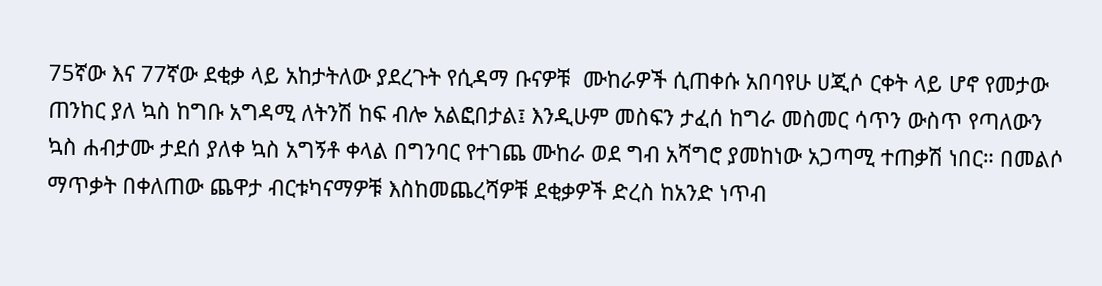75ኛው እና 77ኛው ደቂቃ ላይ አከታትለው ያደረጉት የሲዳማ ቡናዎቹ  ሙከራዎች ሲጠቀሱ አበባየሁ ሀጂሶ ርቀት ላይ ሆኖ የመታው ጠንከር ያለ ኳስ ከግቡ አግዳሚ ለትንሽ ከፍ ብሎ አልፎበታል፤ እንዲሁም መስፍን ታፈሰ ከግራ መስመር ሳጥን ውስጥ የጣለውን ኳስ ሐብታሙ ታደሰ ያለቀ ኳስ አግኝቶ ቀላል በግንባር የተገጨ ሙከራ ወደ ግብ አሻግሮ ያመከነው አጋጣሚ ተጠቃሽ ነበር። በመልሶ ማጥቃት በቀለጠው ጨዋታ ብርቱካናማዎቹ እስከመጨረሻዎቹ ደቂቃዎች ድረስ ከአንድ ነጥብ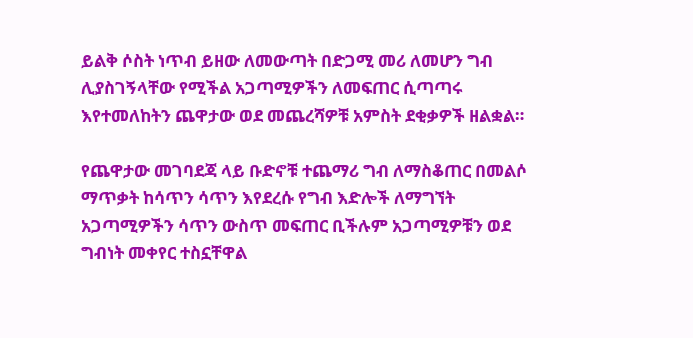ይልቅ ሶስት ነጥብ ይዘው ለመውጣት በድጋሚ መሪ ለመሆን ግብ ሊያስገኝላቸው የሚችል አጋጣሚዎችን ለመፍጠር ሲጣጣሩ እየተመለከትን ጨዋታው ወደ መጨረሻዎቹ አምስት ደቂቃዎች ዘልቋል።

የጨዋታው መገባደጃ ላይ ቡድኖቹ ተጨማሪ ግብ ለማስቆጠር በመልሶ ማጥቃት ከሳጥን ሳጥን እየደረሱ የግብ እድሎች ለማግኘት አጋጣሚዎችን ሳጥን ውስጥ መፍጠር ቢችሉም አጋጣሚዎቹን ወደ ግብነት መቀየር ተስኗቸዋል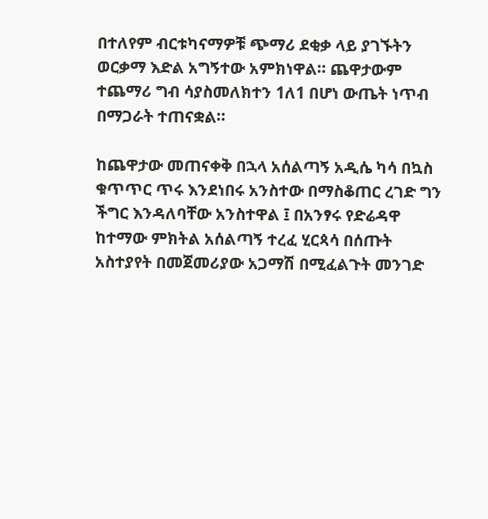በተለየም ብርቱካናማዎቹ ጭማሪ ደቂቃ ላይ ያገኙትን ወርቃማ እድል አግኝተው አምክነዋል። ጨዋታውም ተጨማሪ ግብ ሳያስመለክተን 1ለ1 በሆነ ውጤት ነጥብ በማጋራት ተጠናቋል።

ከጨዋታው መጠናቀቅ በኋላ አሰልጣኝ አዲሴ ካሳ በኳስ ቁጥጥር ጥሩ እንደነበሩ አንስተው በማስቆጠር ረገድ ግን ችግር እንዳለባቸው አንስተዋል ፤ በአንፃሩ የድሬዳዋ ከተማው ምክትል አሰልጣኝ ተረፈ ሂርጳሳ በሰጡት አስተያየት በመጀመሪያው አጋማሽ በሚፈልጉት መንገድ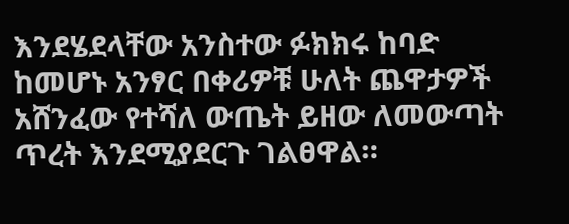እንደሄደላቸው አንስተው ፉክክሩ ከባድ ከመሆኑ አንፃር በቀሪዎቹ ሁለት ጨዋታዎች አሸንፈው የተሻለ ውጤት ይዘው ለመውጣት ጥረት እንደሚያደርጉ ገልፀዋል።